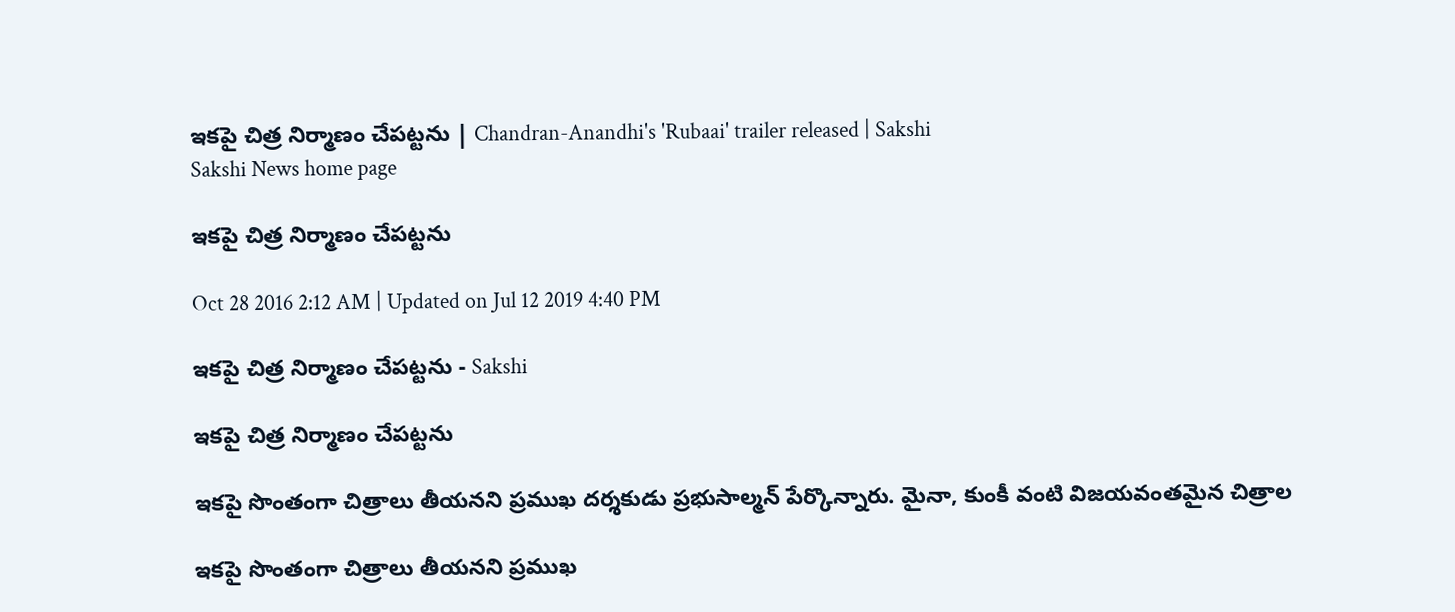ఇకపై చిత్ర నిర్మాణం చేపట్టను | Chandran-Anandhi's 'Rubaai' trailer released | Sakshi
Sakshi News home page

ఇకపై చిత్ర నిర్మాణం చేపట్టను

Oct 28 2016 2:12 AM | Updated on Jul 12 2019 4:40 PM

ఇకపై చిత్ర నిర్మాణం చేపట్టను - Sakshi

ఇకపై చిత్ర నిర్మాణం చేపట్టను

ఇకపై సొంతంగా చిత్రాలు తీయనని ప్రముఖ దర్శకుడు ప్రభుసాల్మన్ పేర్కొన్నారు. మైనా, కుంకీ వంటి విజయవంతమైన చిత్రాల

ఇకపై సొంతంగా చిత్రాలు తీయనని ప్రముఖ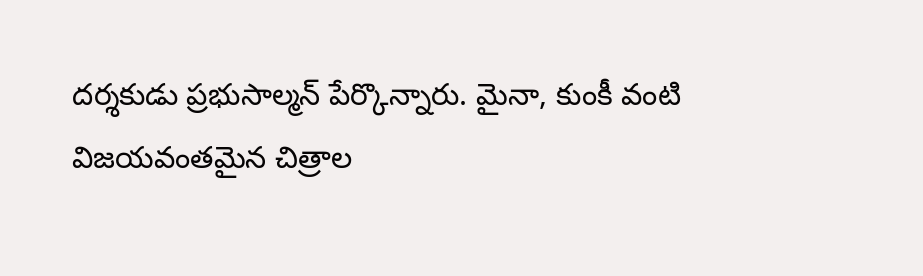దర్శకుడు ప్రభుసాల్మన్ పేర్కొన్నారు. మైనా, కుంకీ వంటి విజయవంతమైన చిత్రాల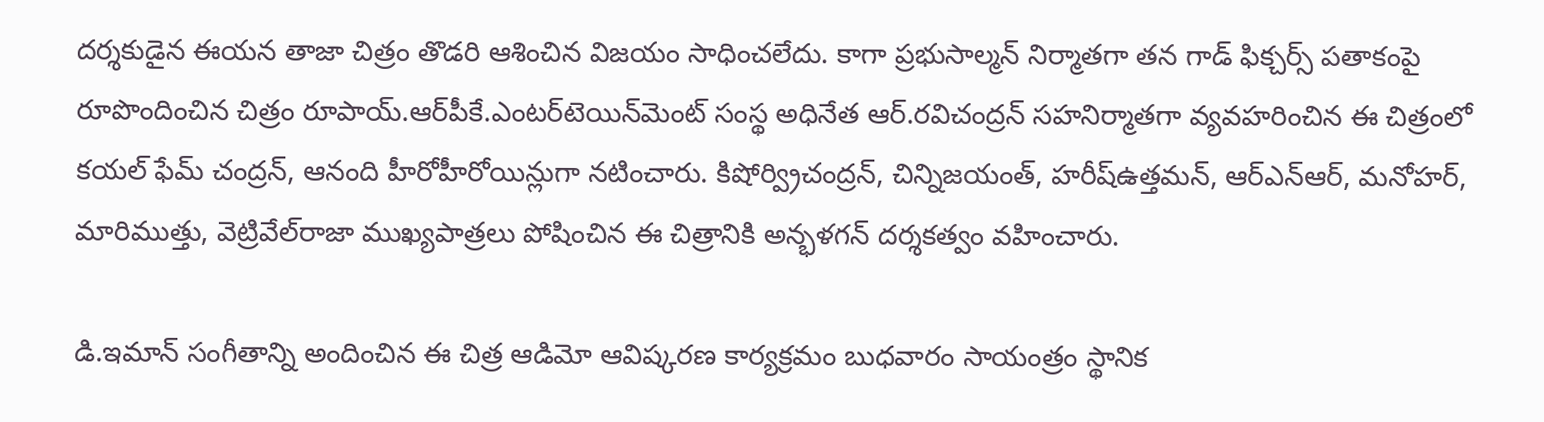దర్శకుడైన ఈయన తాజా చిత్రం తొడరి ఆశించిన విజయం సాధించలేదు. కాగా ప్రభుసాల్మన్ నిర్మాతగా తన గాడ్ ఫిక్చర్స్ పతాకంపై రూపొందించిన చిత్రం రూపాయ్.ఆర్‌పీకే.ఎంటర్‌టెయిన్‌మెంట్ సంస్థ అధినేత ఆర్.రవిచంద్రన్ సహనిర్మాతగా వ్యవహరించిన ఈ చిత్రంలో కయల్ ఫేమ్ చంద్రన్, ఆనంది హీరోహీరోయిన్లుగా నటించారు. కిషోర్వ్రిచంద్రన్, చిన్నిజయంత్, హరీష్‌ఉత్తమన్, ఆర్‌ఎన్‌ఆర్, మనోహర్, మారిముత్తు, వెట్రివేల్‌రాజా ముఖ్యపాత్రలు పోషించిన ఈ చిత్రానికి అన్భళగన్ దర్శకత్వం వహించారు.

డి.ఇమాన్ సంగీతాన్ని అందించిన ఈ చిత్ర ఆడిమో ఆవిష్కరణ కార్యక్రమం బుధవారం సాయంత్రం స్థానిక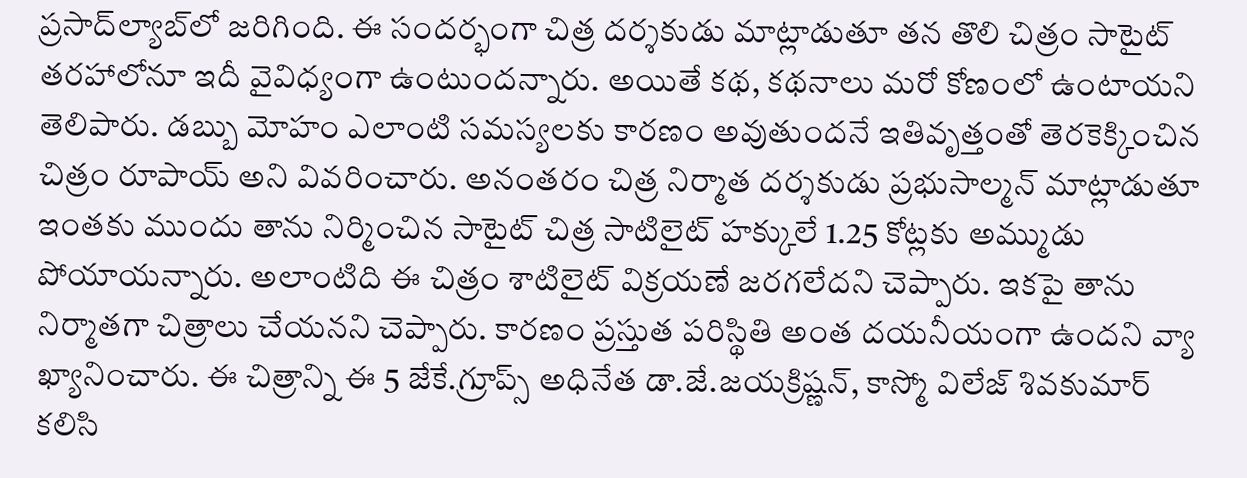ప్రసాద్‌ల్యాబ్‌లో జరిగింది. ఈ సందర్భంగా చిత్ర దర్శకుడు మాట్లాడుతూ తన తొలి చిత్రం సాటైట్ తరహాలోనూ ఇదీ వైవిధ్యంగా ఉంటుందన్నారు. అయితే కథ, కథనాలు మరో కోణంలో ఉంటాయని తెలిపారు. డబ్బు మోహం ఎలాంటి సమస్యలకు కారణం అవుతుందనే ఇతివృత్తంతో తెరకెక్కించిన చిత్రం రూపాయ్ అని వివరించారు. అనంతరం చిత్ర నిర్మాత దర్శకుడు ప్రభుసాల్మన్ మాట్లాడుతూ ఇంతకు ముందు తాను నిర్మించిన సాటైట్ చిత్ర సాటిలైట్ హక్కులే 1.25 కోట్లకు అమ్ముడు పోయాయన్నారు. అలాంటిది ఈ చిత్రం శాటిలైట్ విక్రయణే జరగలేదని చెప్పారు. ఇకపై తాను నిర్మాతగా చిత్రాలు చేయనని చెప్పారు. కారణం ప్రస్తుత పరిస్థితి అంత దయనీయంగా ఉందని వ్యా ఖ్యానించారు. ఈ చిత్రాన్ని ఈ 5 జేకే.గ్రూప్స్ అధినేత డా.జే.జయక్రిష్ణన్, కాస్మో విలేజ్ శివకుమార్ కలిసి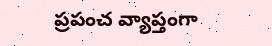ప్రపంచ వ్యాప్తంగా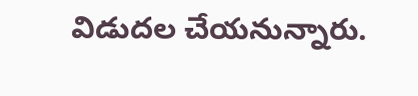విడుదల చేయనున్నారు.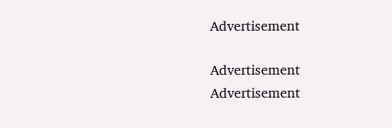Advertisement

Advertisement
Advertisement